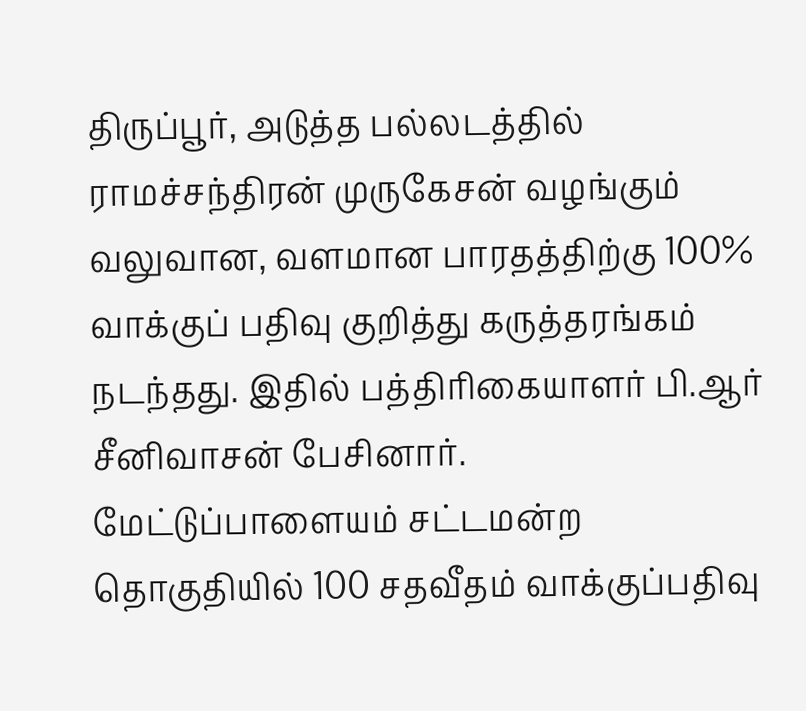திருப்பூர், அடுத்த பல்லடத்தில் ராமச்சந்திரன் முருகேசன் வழங்கும் வலுவான, வளமான பாரதத்திற்கு 100% வாக்குப் பதிவு குறித்து கருத்தரங்கம் நடந்தது. இதில் பத்திரிகையாளர் பி.ஆர் சீனிவாசன் பேசினார்.
மேட்டுப்பாளையம் சட்டமன்ற தொகுதியில் 100 சதவீதம் வாக்குப்பதிவு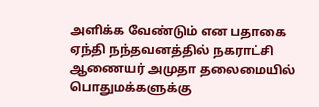அளிக்க வேண்டும் என பதாகை ஏந்தி நந்தவனத்தில் நகராட்சி ஆணையர் அமுதா தலைமையில் பொதுமக்களுக்கு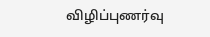விழிப்புணர்வு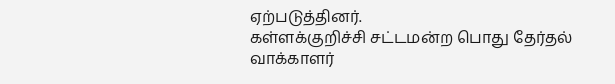ஏற்படுத்தினர்.
கள்ளக்குறிச்சி சட்டமன்ற பொது தேர்தல் வாக்காளர்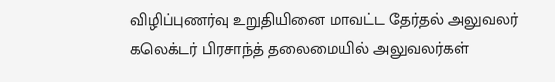விழிப்புணர்வு உறுதியினை மாவட்ட தேர்தல் அலுவலர் கலெக்டர் பிரசாந்த் தலைமையில் அலுவலர்கள்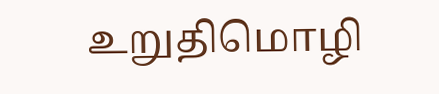உறுதிமொழி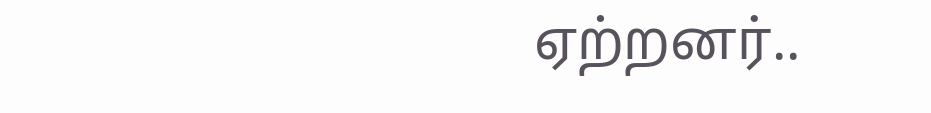ஏற்றனர்..